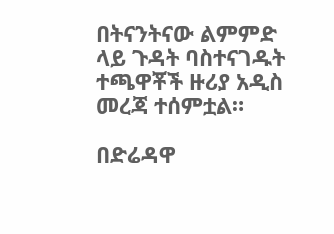በትናንትናው ልምምድ ላይ ጉዳት ባስተናገዱት ተጫዋቾች ዙሪያ አዲስ መረጃ ተሰምቷል።

በድሬዳዋ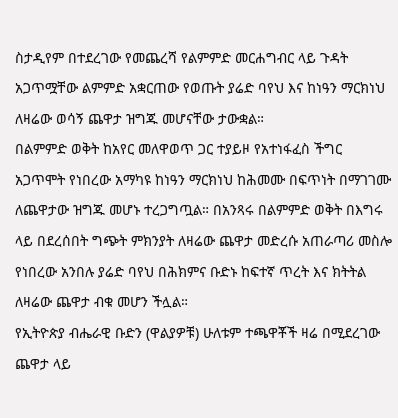ስታዲየም በተደረገው የመጨረሻ የልምምድ መርሐግብር ላይ ጉዳት አጋጥሟቸው ልምምድ አቋርጠው የወጡት ያሬድ ባየህ እና ከነዓን ማርክነህ ለዛሬው ወሳኝ ጨዋታ ዝግጁ መሆናቸው ታውቋል።
በልምምድ ወቅት ከአየር መለዋወጥ ጋር ተያይዞ የአተነፋፈስ ችግር አጋጥሞት የነበረው አማካዩ ከነዓን ማርክነህ ከሕመሙ በፍጥነት በማገገሙ ለጨዋታው ዝግጁ መሆኑ ተረጋግጧል። በአንጻሩ በልምምድ ወቅት በእግሩ ላይ በደረሰበት ግጭት ምክንያት ለዛሬው ጨዋታ መድረሱ አጠራጣሪ መስሎ የነበረው አንበሉ ያሬድ ባየህ በሕክምና ቡድኑ ከፍተኛ ጥረት እና ክትትል ለዛሬው ጨዋታ ብቁ መሆን ችሏል።
የኢትዮጵያ ብሔራዊ ቡድን (ዋልያዎቹ) ሁለቱም ተጫዋቾች ዛሬ በሚደረገው ጨዋታ ላይ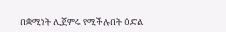በቋሚነት ሊጀምሩ የሚችሉበት ዕድል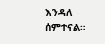እንዳለ ሰምተናል።